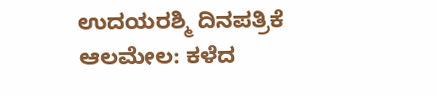ಉದಯರಶ್ಮಿ ದಿನಪತ್ರಿಕೆ
ಆಲಮೇಲ: ಕಳೆದ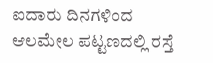ಐದಾರು ದಿನಗಳಿಂದ ಆಲಮೇಲ ಪಟ್ಟಣದಲ್ಲಿ ರಸ್ತೆ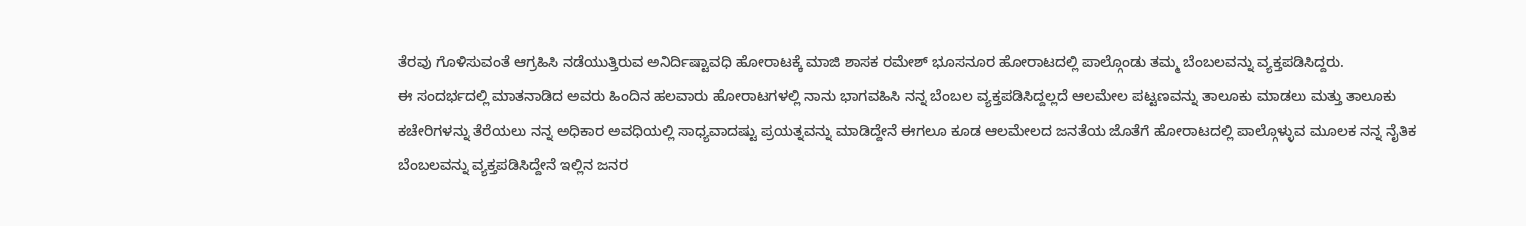ತೆರವು ಗೊಳಿಸುವಂತೆ ಆಗ್ರಹಿಸಿ ನಡೆಯುತ್ತಿರುವ ಅನಿರ್ದಿಷ್ಟಾವಧಿ ಹೋರಾಟಕ್ಕೆ ಮಾಜಿ ಶಾಸಕ ರಮೇಶ್ ಭೂಸನೂರ ಹೋರಾಟದಲ್ಲಿ ಪಾಲ್ಗೊಂಡು ತಮ್ಮ ಬೆಂಬಲವನ್ನು ವ್ಯಕ್ತಪಡಿಸಿದ್ದರು.
ಈ ಸಂದರ್ಭದಲ್ಲಿ ಮಾತನಾಡಿದ ಅವರು ಹಿಂದಿನ ಹಲವಾರು ಹೋರಾಟಗಳಲ್ಲಿ ನಾನು ಭಾಗವಹಿಸಿ ನನ್ನ ಬೆಂಬಲ ವ್ಯಕ್ತಪಡಿಸಿದ್ದಲ್ಲದೆ ಆಲಮೇಲ ಪಟ್ಟಣವನ್ನು ತಾಲೂಕು ಮಾಡಲು ಮತ್ತು ತಾಲೂಕು ಕಚೇರಿಗಳನ್ನು ತೆರೆಯಲು ನನ್ನ ಅಧಿಕಾರ ಅವಧಿಯಲ್ಲಿ ಸಾಧ್ಯವಾದಷ್ಟು ಪ್ರಯತ್ನವನ್ನು ಮಾಡಿದ್ದೇನೆ ಈಗಲೂ ಕೂಡ ಆಲಮೇಲದ ಜನತೆಯ ಜೊತೆಗೆ ಹೋರಾಟದಲ್ಲಿ ಪಾಲ್ಗೊಳ್ಳುವ ಮೂಲಕ ನನ್ನ ನೈತಿಕ ಬೆಂಬಲವನ್ನು ವ್ಯಕ್ತಪಡಿಸಿದ್ದೇನೆ ಇಲ್ಲಿನ ಜನರ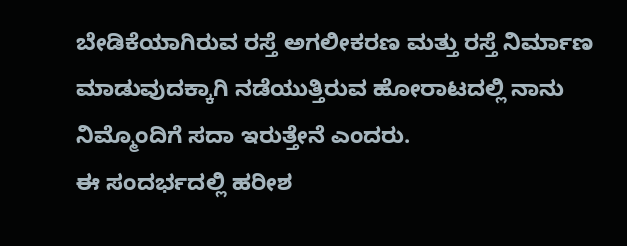ಬೇಡಿಕೆಯಾಗಿರುವ ರಸ್ತೆ ಅಗಲೀಕರಣ ಮತ್ತು ರಸ್ತೆ ನಿರ್ಮಾಣ ಮಾಡುವುದಕ್ಕಾಗಿ ನಡೆಯುತ್ತಿರುವ ಹೋರಾಟದಲ್ಲಿ ನಾನು ನಿಮ್ಮೊಂದಿಗೆ ಸದಾ ಇರುತ್ತೇನೆ ಎಂದರು.
ಈ ಸಂದರ್ಭದಲ್ಲಿ ಹರೀಶ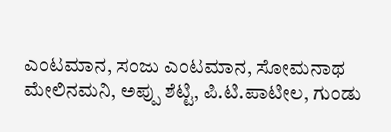ಎಂಟಮಾನ, ಸಂಜು ಎಂಟಮಾನ, ಸೋಮನಾಥ ಮೇಲಿನಮನಿ, ಅಪ್ಪು ಶೆಟ್ಟಿ, ಪಿ.ಟಿ.ಪಾಟೀಲ, ಗುಂಡು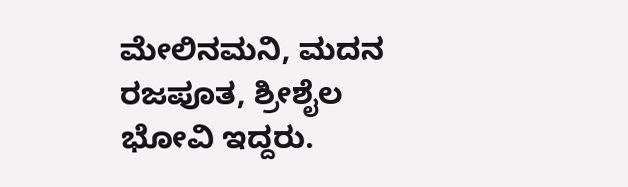ಮೇಲಿನಮನಿ, ಮದನ ರಜಪೂತ, ಶ್ರೀಶೈಲ ಭೋವಿ ಇದ್ದರು.